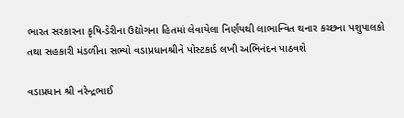ભારત સરકારના કૃષિ-ડેરીના ઉદ્યોગના હિતમાં લેવાયેલા નિર્ણયથી લાભાન્વિત થનાર કચ્છના પશુપાલકો તથા સહકારી મંડળીના સભ્યો વડાપ્રધાનશ્રીને પોસ્ટકાર્ડ લખી અભિનંદન પાઠવશે

વડાપ્રધાન શ્રી નરેન્દ્રભાઈ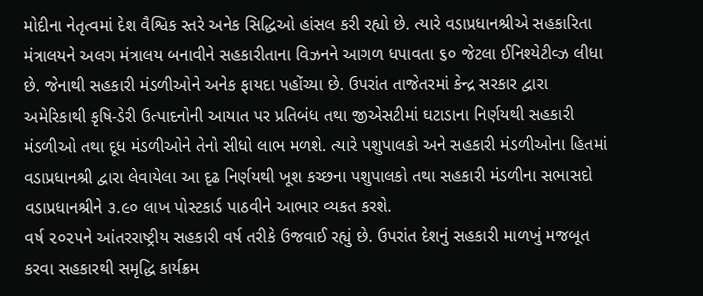મોદીના નેતૃત્વમાં દેશ વૈશ્વિક સ્તરે અનેક સિદ્ધિઓ હાંસલ કરી રહ્યો છે. ત્યારે વડાપ્રધાનશ્રીએ સહકારિતા મંત્રાલયને અલગ મંત્રાલય બનાવીને સહકારીતાના વિઝનને આગળ ધપાવતા ૬૦ જેટલા ઈનિશ્યેટીવ્ઝ લીધા છે. જેનાથી સહકારી મંડળીઓને અનેક ફાયદા પહોંચ્યા છે. ઉપરાંત તાજેતરમાં કેન્દ્ર સરકાર દ્વારા અમેરિકાથી કૃષિ-ડેરી ઉત્પાદનોની આયાત પર પ્રતિબંધ તથા જીએસટીમાં ઘટાડાના નિર્ણયથી સહકારી મંડળીઓ તથા દૂધ મંડળીઓને તેનો સીધો લાભ મળશે. ત્યારે પશુપાલકો અને સહકારી મંડળીઓના હિતમાં વડાપ્રધાનશ્રી દ્વારા લેવાયેલા આ દૃઢ નિર્ણયથી ખૂશ કચ્છના પશુપાલકો તથા સહકારી મંડળીના સભાસદો વડાપ્રધાનશ્રીને ૩.૯૦ લાખ પોસ્ટકાર્ડ પાઠવીને આભાર વ્યકત કરશે.
વર્ષ ૨૦૨૫ને આંતરરાષ્ટ્રીય સહકારી વર્ષ તરીકે ઉજવાઈ રહ્યું છે. ઉપરાંત દેશનું સહકારી માળખું મજબૂત કરવા સહકારથી સમૃદ્ધિ કાર્યક્રમ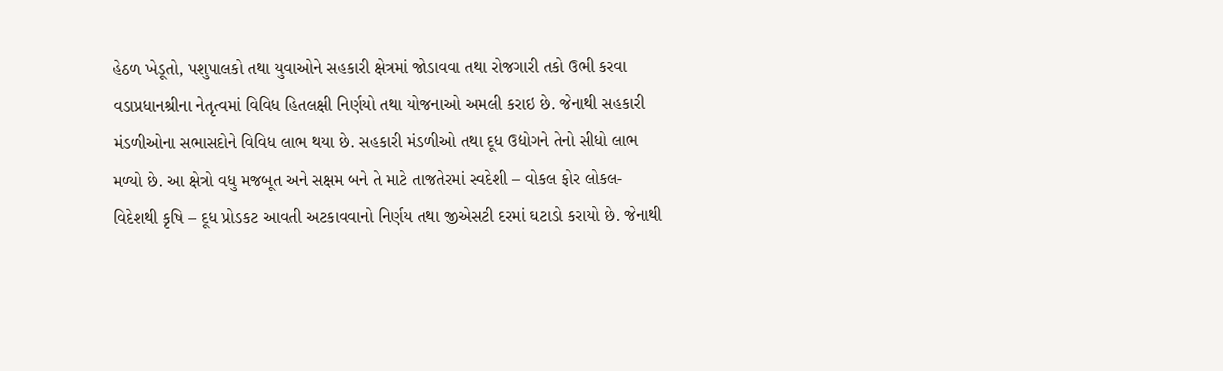હેઠળ ખેડૂતો, પશુપાલકો તથા યુવાઓને સહકારી ક્ષેત્રમાં જોડાવવા તથા રોજગારી તકો ઉભી કરવા વડાપ્રધાનશ્રીના નેતૃત્વમાં વિવિધ હિતલક્ષી નિર્ણયો તથા યોજનાઓ અમલી કરાઇ છે. જેનાથી સહકારી મંડળીઓના સભાસદોને વિવિધ લાભ થયા છે. સહકારી મંડળીઓ તથા દૂધ ઉદ્યોગને તેનો સીધો લાભ મળ્યો છે. આ ક્ષેત્રો વધુ મજબૂત અને સક્ષમ બને તે માટે તાજતેરમાં સ્વદેશી – વોકલ ફોર લોકલ- વિદેશથી કૃષિ – દૂધ પ્રોડકટ આવતી અટકાવવાનો નિર્ણય તથા જીએસટી દરમાં ઘટાડો કરાયો છે. જેનાથી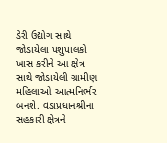ડેરી ઉદ્યોગ સાથે જોડાયેલા પશુપાલકો ખાસ કરીને આ ક્ષેત્ર સાથે જોડાયેલી ગ્રામીણ મહિલાઓ આત્મનિર્ભર બનશે. વડાપ્રધાનશ્રીના સહકારી ક્ષેત્રને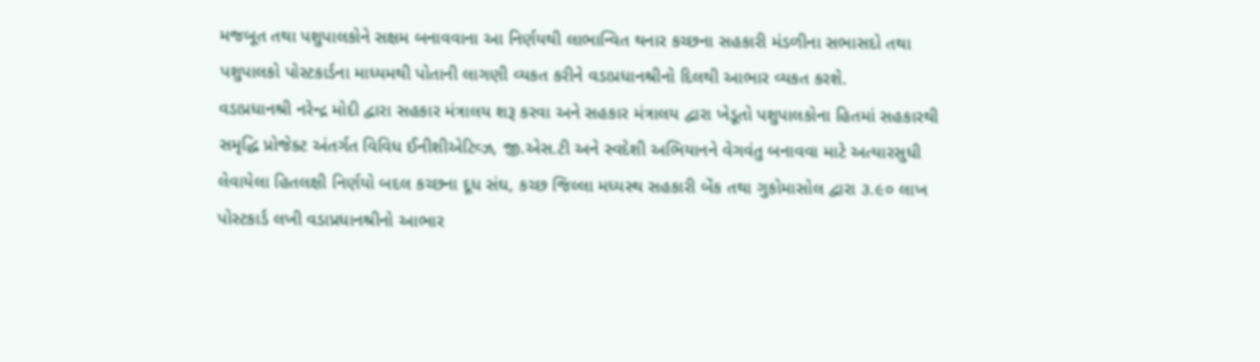મજબૂત તથા પશુપાલકોને સક્ષમ બનાવવાના આ નિર્ણયથી લાભાન્વિત થનાર કચ્છના સહકારી મંડળીના સભાસદો તથા પશુપાલકો પોસ્ટકાર્ડના માધ્યમથી પોતાની લાગણી વ્યકત કરીને વડાપ્રધાનશ્રીનો દિલથી આભાર વ્યકત કરશે.
વડાપ્રધાનશ્રી નરેન્દ્ર મોદી દ્વારા સહકાર મંત્રાલય શરૂ કરવા અને સહકાર મંત્રાલય દ્વારા ખેડૂતો પશુપાલકોના હિતમાં સહકારથી સમૃદ્ધિ પ્રોજેક્ટ અંતર્ગત વિવિધ ઈનીશીએટિવ્ઝ, જી.એસ.ટી અને સ્વદેશી અભિયાનને વેગવંતુ બનાવવા માટે અત્યારસુધી લેવાયેલા હિતલક્ષી નિર્ણયો બદલ કચ્છના દૂધ સંઘ, કચ્છ જિલ્લા મધ્યસ્થ સહકારી બેંક તથા ગુકોમાસોલ દ્વારા ૩.૯૦ લાખ પોસ્ટકાર્ડ લખી વડાપ્રધાનશ્રીનો આભાર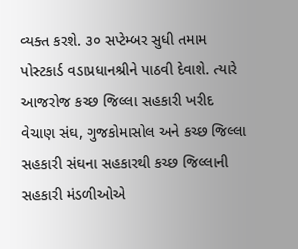વ્યક્ત કરશે. ૩૦ સપ્ટેમ્બર સુધી તમામ પોસ્ટકાર્ડ વડાપ્રધાનશ્રીને પાઠવી દેવાશે. ત્યારે આજરોજ કચ્છ જિલ્લા સહકારી ખરીદ વેચાણ સંઘ, ગુજકોમાસોલ અને કચ્છ જિલ્લા સહકારી સંઘના સહકારથી કચ્છ જિલ્લાની સહકારી મંડળીઓએ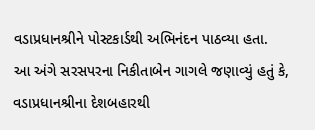વડાપ્રધાનશ્રીને પોસ્ટકાર્ડથી અભિનંદન પાઠવ્યા હતા.
આ અંગે સરસપરના નિકીતાબેન ગાગલે જણાવ્યું હતું કે, વડાપ્રધાનશ્રીના દેશબહારથી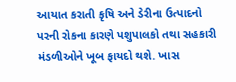આયાત કરાતી કૃષિ અને ડેરીના ઉત્પાદનો પરની રોકના કારણે પશુપાલકો તથા સહકારી મંડળીઓને ખૂબ ફાયદો થશે. ખાસ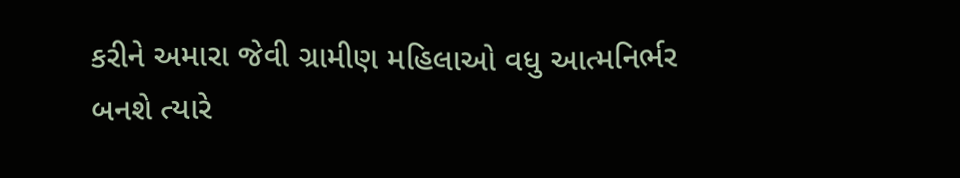કરીને અમારા જેવી ગ્રામીણ મહિલાઓ વધુ આત્મનિર્ભર બનશે ત્યારે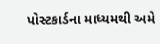પોસ્ટકાર્ડના માધ્યમથી અમે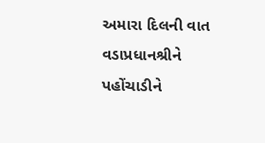અમારા દિલની વાત વડાપ્રધાનશ્રીને પહોંચાડીને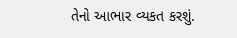તેનો આભાર વ્યકત કરશું.